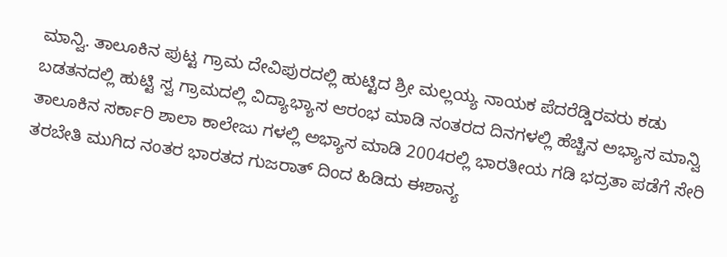ಮಾನ್ವಿ. ತಾಲೂಕಿನ ಪುಟ್ಟ ಗ್ರಾಮ ದೇವಿಪುರದಲ್ಲಿ ಹುಟ್ಟಿದ ಶ್ರೀ ಮಲ್ಲಯ್ಯ ನಾಯಕ ಪೆದರೆಡ್ಡಿರವರು ಕಡು ಬಡತನದಲ್ಲಿ ಹುಟ್ಟಿ ಸ್ವ ಗ್ರಾಮದಲ್ಲಿ ವಿದ್ಯಾಭ್ಯಾಸ ಆರಂಭ ಮಾಡಿ ನಂತರದ ದಿನಗಳಲ್ಲಿ ಹೆಚ್ಚಿನ ಅಭ್ಯಾಸ ಮಾನ್ವಿ ತಾಲೂಕಿನ ಸರ್ಕಾರಿ ಶಾಲಾ ಕಾಲೇಜು ಗಳಲ್ಲಿ ಅಭ್ಯಾಸ ಮಾಡಿ 2004ರಲ್ಲಿ ಭಾರತೀಯ ಗಡಿ ಭದ್ರತಾ ಪಡೆಗೆ ಸೇರಿ ತರಬೇತಿ ಮುಗಿದ ನಂತರ ಭಾರತದ ಗುಜರಾತ್ ದಿಂದ ಹಿಡಿದು ಈಶಾನ್ಯ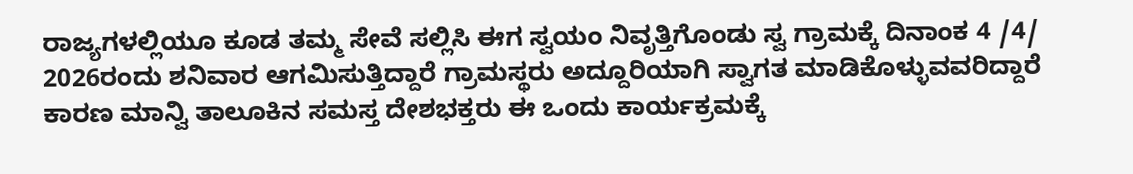ರಾಜ್ಯಗಳಲ್ಲಿಯೂ ಕೂಡ ತಮ್ಮ ಸೇವೆ ಸಲ್ಲಿಸಿ ಈಗ ಸ್ವಯಂ ನಿವೃತ್ತಿಗೊಂಡು ಸ್ವ ಗ್ರಾಮಕ್ಕೆ ದಿನಾಂಕ 4 /4/ 2026ರಂದು ಶನಿವಾರ ಆಗಮಿಸುತ್ತಿದ್ದಾರೆ ಗ್ರಾಮಸ್ಥರು ಅದ್ದೂರಿಯಾಗಿ ಸ್ವಾಗತ ಮಾಡಿಕೊಳ್ಳುವವರಿದ್ದಾರೆ ಕಾರಣ ಮಾನ್ವಿ ತಾಲೂಕಿನ ಸಮಸ್ತ ದೇಶಭಕ್ತರು ಈ ಒಂದು ಕಾರ್ಯಕ್ರಮಕ್ಕೆ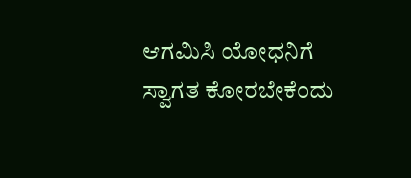ಆಗಮಿಸಿ ಯೋಧನಿಗೆ ಸ್ವಾಗತ ಕೋರಬೇಕೆಂದು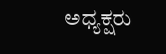ಅಧ್ಯಕ್ಷರು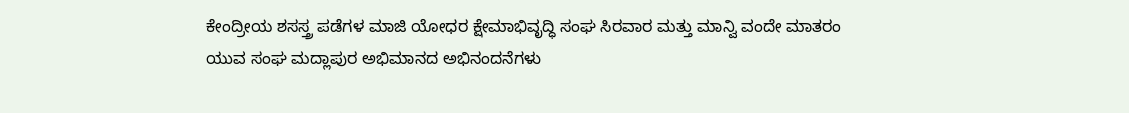ಕೇಂದ್ರೀಯ ಶಸಸ್ತ್ರ ಪಡೆಗಳ ಮಾಜಿ ಯೋಧರ ಕ್ಷೇಮಾಭಿವೃದ್ಧಿ ಸಂಘ ಸಿರವಾರ ಮತ್ತು ಮಾನ್ವಿ ವಂದೇ ಮಾತರಂ ಯುವ ಸಂಘ ಮದ್ಲಾಪುರ ಅಭಿಮಾನದ ಅಭಿನಂದನೆಗಳು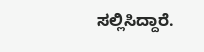ಸಲ್ಲಿಸಿದ್ದಾರೆ.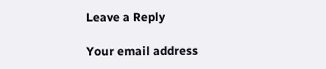Leave a Reply

Your email address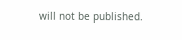will not be published.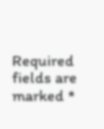Required fields are marked *